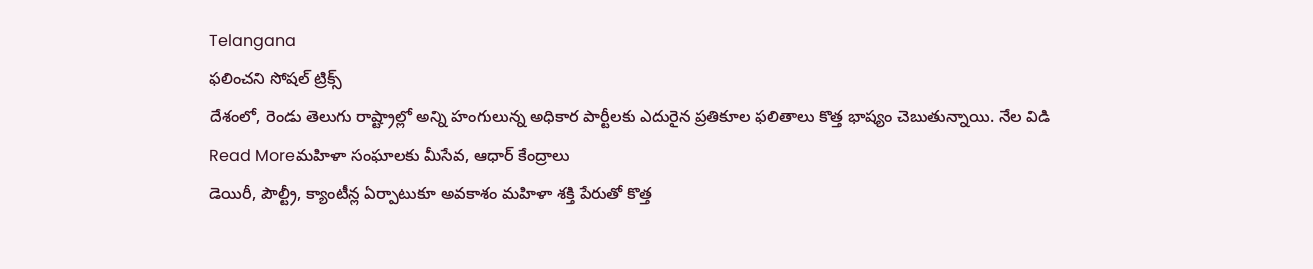Telangana
ఫలించని సోషల్ ట్రిక్స్
దేశంలో, రెండు తెలుగు రాష్ట్రాల్లో అన్ని హంగులున్న అధికార పార్టీలకు ఎదురైన ప్రతికూల ఫలితాలు కొత్త భాష్యం చెబుతున్నాయి. నేల విడి
Read Moreమహిళా సంఘాలకు మీసేవ, ఆధార్ కేంద్రాలు
డెయిరీ, పౌల్ట్రీ, క్యాంటీన్ల ఏర్పాటుకూ అవకాశం మహిళా శక్తి పేరుతో కొత్త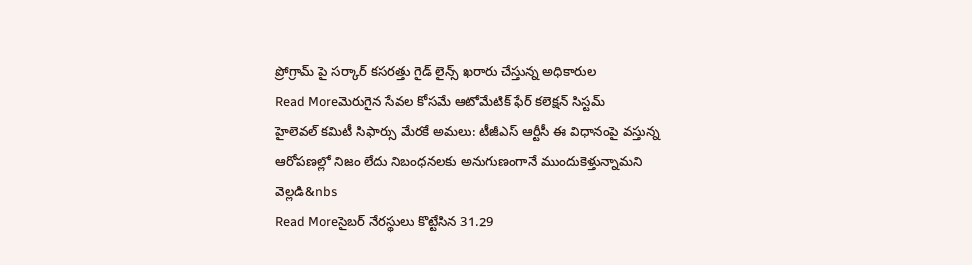ప్రోగ్రామ్ పై సర్కార్ కసరత్తు గైడ్ లైన్స్ ఖరారు చేస్తున్న అధికారుల
Read Moreమెరుగైన సేవల కోసమే ఆటోమేటిక్ ఫేర్ కలెక్షన్ సిస్టమ్
హైలెవల్ కమిటీ సిఫార్సు మేరకే అమలు: టీజీఎస్ ఆర్టీసీ ఈ విధానంపై వస్తున్న ఆరోపణల్లో నిజం లేదు నిబంధనలకు అనుగుణంగానే ముందుకెళ్తున్నామని వెల్లడి&nbs
Read Moreసైబర్ నేరస్థులు కొట్టేసిన 31.29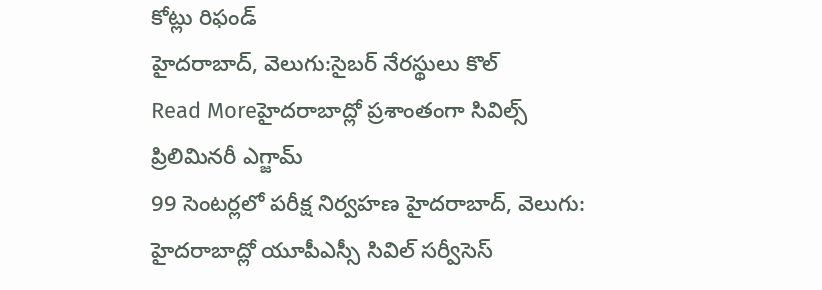కోట్లు రిఫండ్
హైదరాబాద్, వెలుగు:సైబర్ నేరస్థులు కొల్
Read Moreహైదరాబాద్లో ప్రశాంతంగా సివిల్స్ ప్రిలిమినరీ ఎగ్జామ్
99 సెంటర్లలో పరీక్ష నిర్వహణ హైదరాబాద్, వెలుగు: హైదరాబాద్లో యూపీఎస్సీ సివిల్ సర్వీసెస్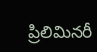ప్రిలిమినరీ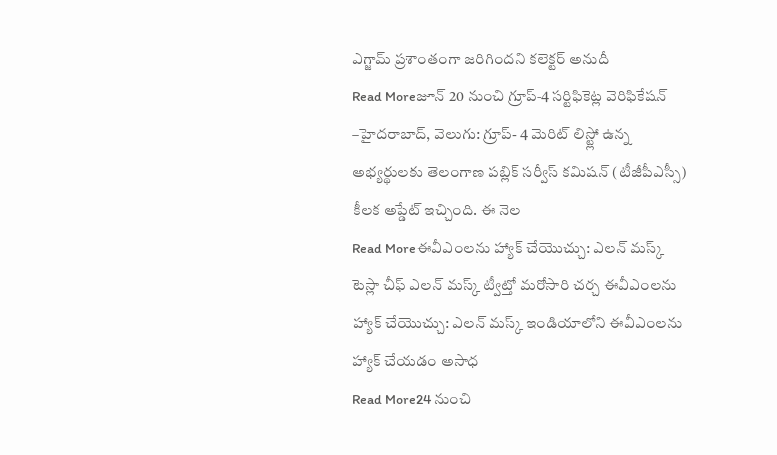ఎగ్జామ్ ప్రశాంతంగా జరిగిందని కలెక్టర్ అనుదీ
Read Moreజూన్ 20 నుంచి గ్రూప్‑4 సర్టిఫికెట్ల వెరిఫికేషన్
–హైదరాబాద్, వెలుగు: గ్రూప్- 4 మెరిట్ లిస్ట్లో ఉన్న అభ్యర్థులకు తెలంగాణ పబ్లిక్ సర్వీస్ కమిషన్ (టీజీపీఎస్సీ) కీలక అప్డేట్ ఇచ్చింది. ఈ నెల
Read Moreఈవీఎంలను హ్యాక్ చేయొచ్చు: ఎలన్ మస్క్
టెస్లా చీఫ్ ఎలన్ మస్క్ ట్వీట్తో మరోసారి చర్చ ఈవీఎంలను హ్యాక్ చేయొచ్చు: ఎలన్ మస్క్ ఇండియాలోని ఈవీఎంలను హ్యాక్ చేయడం అసాధ
Read More24 నుంచి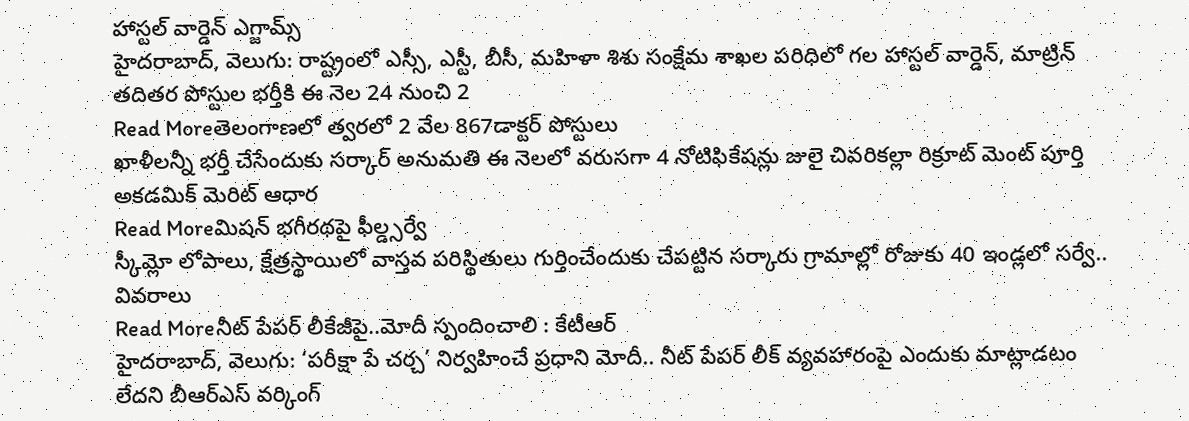హాస్టల్ వార్డెన్ ఎగ్జామ్స్
హైదరాబాద్, వెలుగు: రాష్ట్రంలో ఎస్సీ, ఎస్టీ, బీసీ, మహిళా శిశు సంక్షేమ శాఖల పరిధిలో గల హాస్టల్ వార్డెన్, మాట్రిన్ తదితర పోస్టుల భర్తీకి ఈ నెల 24 నుంచి 2
Read Moreతెలంగాణలో త్వరలో 2 వేల 867డాక్టర్ పోస్టులు
ఖాళీలన్నీ భర్తీ చేసేందుకు సర్కార్ అనుమతి ఈ నెలలో వరుసగా 4 నోటిఫికేషన్లు జులై చివరికల్లా రిక్రూట్ మెంట్ పూర్తి అకడమిక్ మెరిట్ ఆధార
Read Moreమిషన్ భగీరథపై ఫీల్డ్సర్వే
స్కీమ్లో లోపాలు, క్షేత్రస్థాయిలో వాస్తవ పరిస్థితులు గుర్తించేందుకు చేపట్టిన సర్కారు గ్రామాల్లో రోజుకు 40 ఇండ్లలో సర్వే.. వివరాలు
Read Moreనీట్ పేపర్ లీకేజీపై..మోదీ స్పందించాలి : కేటీఆర్
హైదరాబాద్, వెలుగు: ‘పరీక్షా పే చర్చ’ నిర్వహించే ప్రధాని మోదీ.. నీట్ పేపర్ లీక్ వ్యవహారంపై ఎందుకు మాట్లాడటం లేదని బీఆర్ఎస్ వర్కింగ్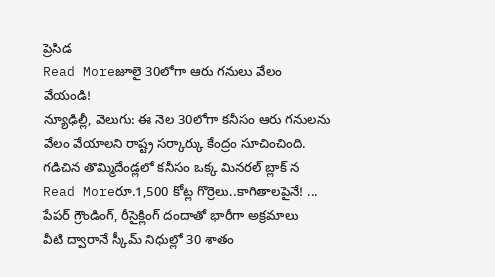ప్రెసిడ
Read Moreజూలై 30లోగా ఆరు గనులు వేలం వేయండి!
న్యూఢిల్లీ, వెలుగు: ఈ నెల 30లోగా కనీసం ఆరు గనులను వేలం వేయాలని రాష్ట్ర సర్కార్కు కేంద్రం సూచించింది. గడిచిన తొమ్మిదేండ్లలో కనీసం ఒక్క మినరల్ బ్లాక్ న
Read Moreరూ.1,500 కోట్ల గొర్రెలు..కాగితాలపైనే! ... పేపర్ గ్రౌండింగ్, రీసైక్లింగ్ దందాతో భారీగా అక్రమాలు
వీటి ద్వారానే స్కీమ్ నిధుల్లో 30 శాతం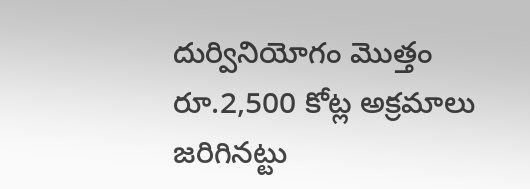దుర్వినియోగం మొత్తం రూ.2,500 కోట్ల అక్రమాలు జరిగినట్టు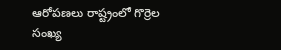ఆరోపణలు రాష్ట్రంలో గొర్రెల సంఖ్య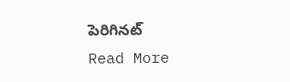పెరిగినట్
Read More